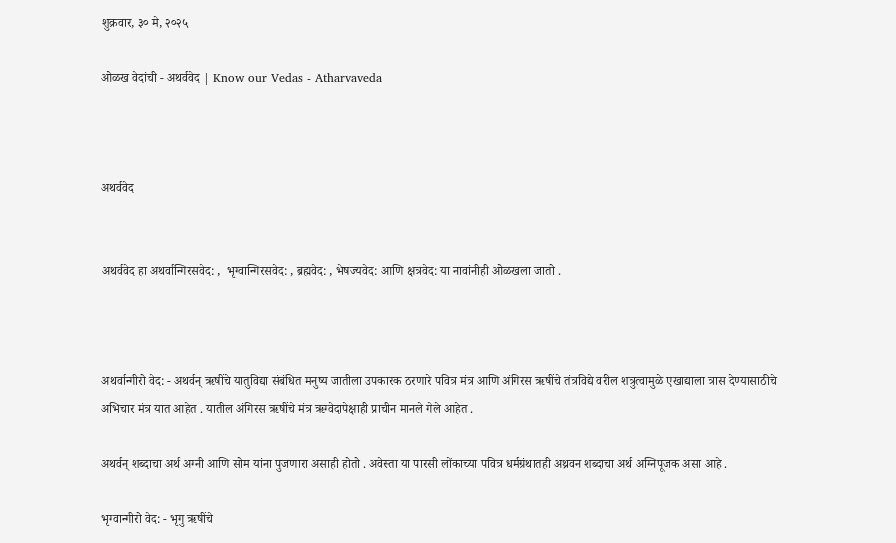शुक्रवार, ३० मे, २०२५

ओळख वेदांची - अथर्ववेद | Know our Vedas - Atharvaveda



अथर्ववेद


अथर्ववेद हा अथर्वान्गिरसवेद: ,  भृग्वान्गिरसवेद: , ब्रह्मवेद: , भेषज्यवेद: आणि क्षत्रवेद: या नावांनीही ओळखला जातो .



अथर्वान्गीरो वेद: - अथर्वन् ऋषींचे यातुविद्या संबंधित मनुष्य जातीला उपकारक ठरणारे पवित्र मंत्र आणि अंगिरस ऋषींचे तंत्रविद्ये वरील शत्रुत्वामुळे एखाद्याला त्रास देण्यासाठीचे अभिचार मंत्र यात आहेत . यातील अंगिरस ऋषींचे मंत्र ऋग्वेदापेक्षाही प्राचीन मानले गेले आहेत .

अथर्वन् शब्दाचा अर्थ अग्नी आणि सोम यांना पुजणारा असाही होतो . अवेस्ता या पारसी लोंकाच्या पवित्र धर्मग्रंथातही अथ्रवन शब्दाचा अर्थ अग्निपूजक असा आहे .

भृग्वान्गीरो वेद: - भृगु ऋषींचे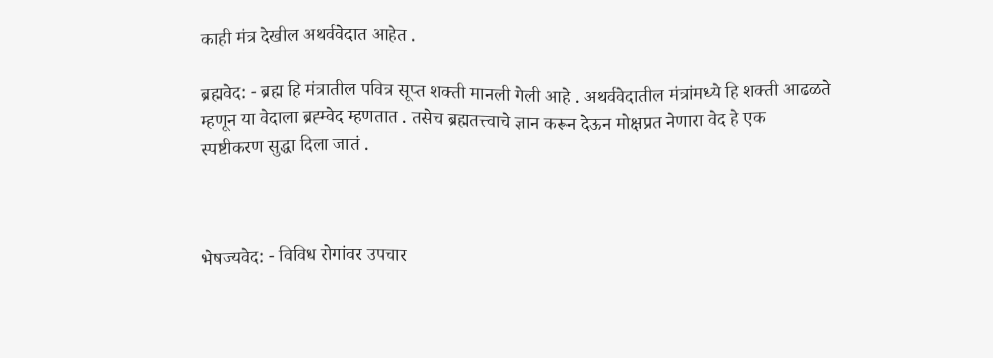काही मंत्र देखील अथर्ववेदात आहेत .

ब्रह्मवेद: - ब्रह्म हि मंत्रातील पवित्र सूप्त शक्ती मानली गेली आहे . अथर्ववेदातील मंत्रांमध्ये हि शक्ती आढळते म्हणून या वेदाला ब्रह्म्वेद म्हणतात . तसेच ब्रह्मतत्त्वाचे ज्ञान करून देऊन मोक्षप्रत नेणारा वेद हे एक स्पष्टीकरण सुद्धा दिला जातं .



भेषज्यवेद: - विविध रोगांवर उपचार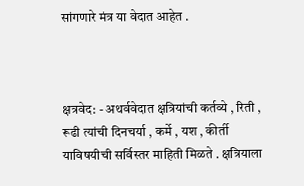सांगणारे मंत्र या वेदात आहेत .



क्षत्रवेद: - अथर्ववेदात क्षत्रियांची कर्तव्ये , रिती , रूढी त्यांची दिनचर्या , कर्मे , यश , कीर्ती याविषयीची सर्विस्तर माहिती मिळते . क्षत्रियाला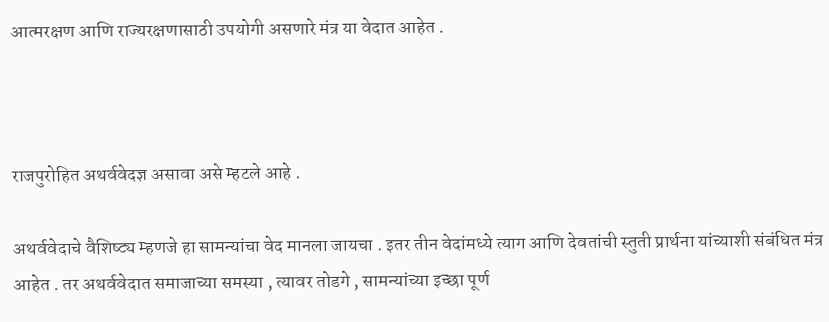आत्मरक्षण आणि राज्यरक्षणासाठी उपयोगी असणारे मंत्र या वेदात आहेत .



राजपुरोहित अथर्ववेदज्ञ असावा असे म्हटले आहे .

अथर्ववेदाचे वैशिष्ट्य म्हणजे हा सामन्यांचा वेद मानला जायचा . इतर तीन वेदांमध्ये त्याग आणि देवतांची स्तुती प्रार्थना यांच्याशी संबंधित मंत्र आहेत . तर अथर्ववेदात समाजाच्या समस्या , त्यावर तोडगे , सामन्यांच्या इच्छा पूर्ण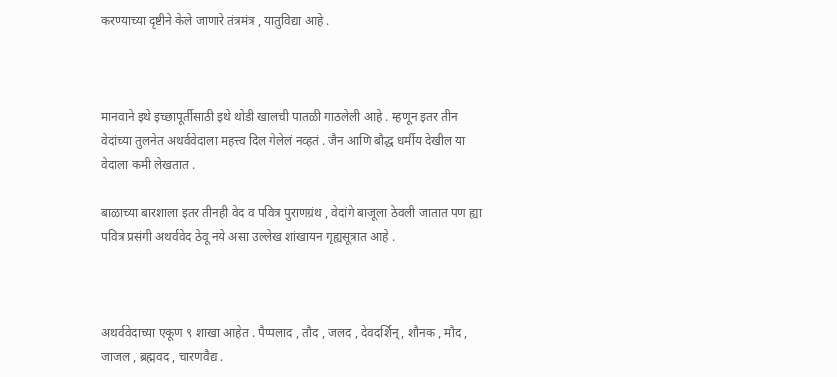करण्याच्या दृष्टीने केले जाणारे तंत्रमंत्र , यातुविद्या आहे .



मानवाने इथे इच्छापूर्तीसाठी इथे थोडी खालची पातळी गाठलेली आहे . म्हणून इतर तीन वेदांच्या तुलनेत अथर्ववेदाला महत्त्व दिल गेलेलं नव्हतं . जैन आणि बौद्ध धर्मीय देखील या वेदाला कमी लेखतात .

बाळाच्या बारशाला इतर तीनही वेद व पवित्र पुराणग्रंथ , वेदांगे बाजूला ठेवली जातात पण ह्या पवित्र प्रसंगी अथर्ववेद ठेवू नये असा उल्लेख शांखायन गृह्यसूत्रात आहे .



अथर्ववेदाच्या एकूण ९ शाखा आहेत . पैप्पलाद , तौद , जलद , देवदर्शिन् , शौनक , मौद , जाजल , ब्रह्मवद , चारणवैद्य .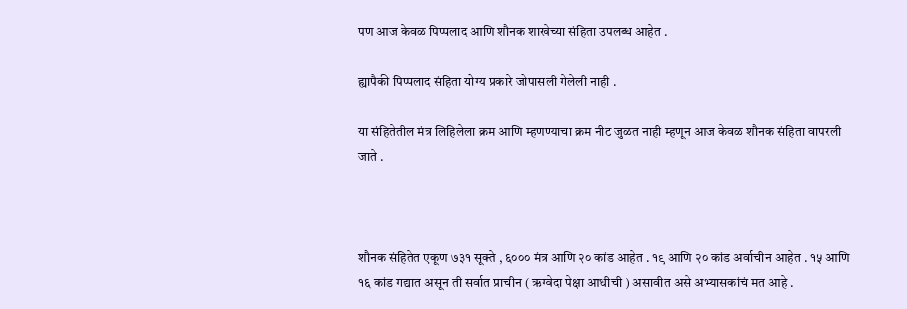पण आज केवळ पिप्पलाद आणि शौनक शाखेच्या संहिता उपलब्ध आहेत .

ह्यापैकी पिप्पलाद संहिता योग्य प्रकारे जोपासली गेलेली नाही .

या संहितेतील मंत्र लिहिलेला क्रम आणि म्हणण्याचा क्रम नीट जुळत नाही म्हणून आज केवळ शौनक संहिता वापरली जाते .



शौनक संहितेत एकूण ७३१ सूक्ते , ६००० मंत्र आणि २० कांड आहेत . १९ आणि २० कांड अर्वाचीन आहेत . १५ आणि १६ कांड गद्यात असून ती सर्वात प्राचीन ( ऋग्वेदा पेक्षा आधीची ) असावीत असे अभ्यासकांचं मत आहे .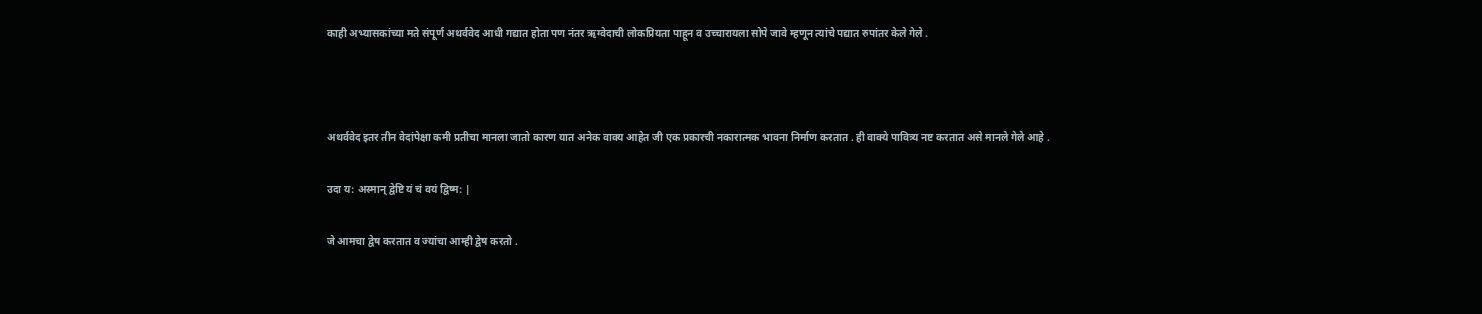काही अभ्यासकांच्या मते संपूर्ण अथर्ववेद आधी गद्यात होता पण नंतर ऋग्वेदाची लोकप्रियता पाहून व उच्चारायला सोपे जावे म्हणून त्यांचे पद्यात रुपांतर केले गेले .



अथर्ववेद इतर तीन वेदांपेक्षा कमी प्रतीचा मानला जातो कारण यात अनेक वाक्य आहेत जी एक प्रकारची नकारात्मक भावना निर्माण करतात . ही वाक्ये पावित्र्य नष्ट करतात असे मानले गेले आहे .

उदा य: अस्मान् द्वेष्टि यं चं वयं द्विष्म: |

जे आमचा द्वेष करतात व ज्यांचा आम्ही द्वेष करतो .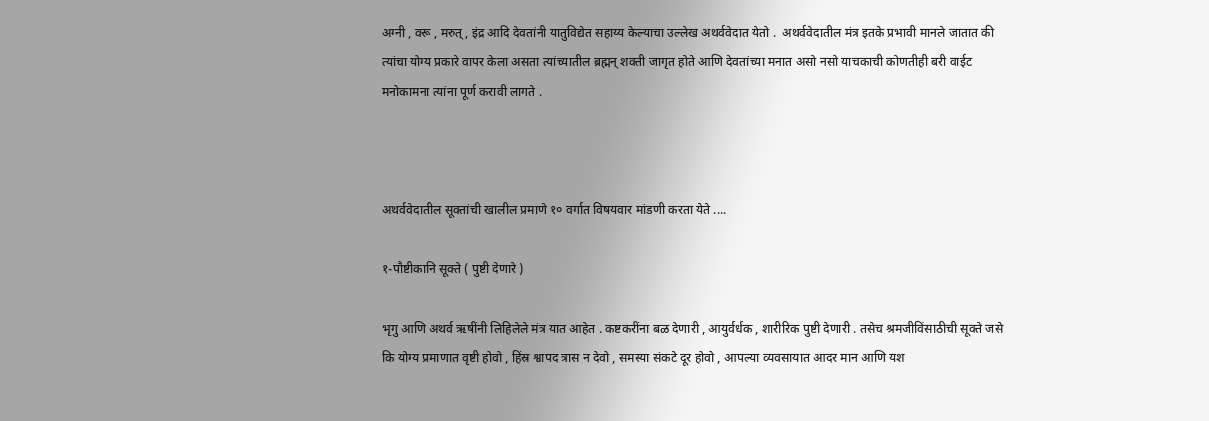अग्नी , वरू , मरुत् , इंद्र आदि देवतांनी यातुविद्येत सहाय्य केल्याचा उल्लेख अथर्ववेदात येतो .  अथर्ववेदातील मंत्र इतके प्रभावी मानले जातात की त्यांचा योग्य प्रकारे वापर केला असता त्यांच्यातील ब्रह्मन् शक्ती जागृत होते आणि देवतांच्या मनात असो नसो याचकाची कोणतीही बरी वाईट मनोकामना त्यांना पूर्ण करावी लागते .



अथर्ववेदातील सूक्तांची खालील प्रमाणे १० वर्गात विषयवार मांडणी करता येते ....

१-पौष्टीकानि सूक्ते ( पुष्टी देणारे )

भृगु आणि अथर्व ऋषींनी लिहिलेले मंत्र यात आहेत . कष्टकरींना बळ देणारी , आयुर्वर्धक , शारीरिक पुष्टी देणारी . तसेच श्रमजीविंसाठीची सूक्ते जसे कि योग्य प्रमाणात वृष्टी होवो , हिंस्र श्वापद त्रास न देवो , समस्या संकटे दूर होवो , आपल्या व्यवसायात आदर मान आणि यश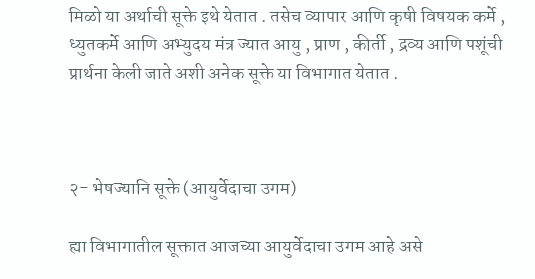मिळो या अर्थाची सूक्ते इथे येतात . तसेच व्यापार आणि कृषी विषयक कर्मे , ध्युतकर्मे आणि अभ्युदय मंत्र ज्यात आयु , प्राण , कीर्ती , द्रव्य आणि पशूंची प्रार्थना केली जाते अशी अनेक सूक्ते या विभागात येतात .



२- भेषज्यानि सूक्ते (आयुर्वेदाचा उगम)

ह्या विभागातील सूक्तात आजच्या आयुर्वेदाचा उगम आहे असे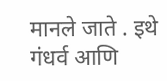मानले जाते . इथे गंधर्व आणि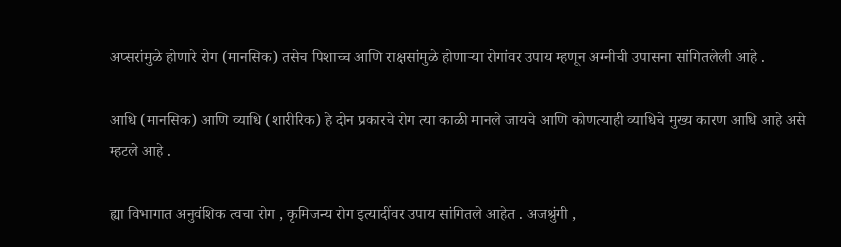अप्सरांमुळे होणारे रोग (मानसिक) तसेच पिशाच्च आणि राक्षसांमुळे होणाऱ्या रोगांवर उपाय म्हणून अग्नीची उपासना सांगितलेली आहे .

आधि (मानसिक) आणि व्याधि (शारीरिक) हे दोन प्रकारचे रोग त्या काळी मानले जायचे आणि कोणत्याही व्याधिचे मुख्य कारण आधि आहे असे म्हटले आहे .

ह्या विभागात अनुवंशिक त्वचा रोग , कृमिजन्य रोग इत्यादींवर उपाय सांगितले आहेत . अजश्रुंगी ,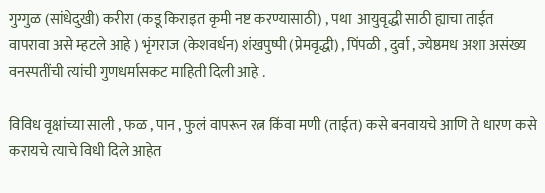गुग्गुळ (सांधेदुखी) करीरा (कडू किराइत कृमी नष्ट करण्यासाठी) , पथा  आयुवृद्धी साठी ह्याचा ताईत वापरावा असे म्हटले आहे ) भृंगराज (केशवर्धन) शंखपुष्पी (प्रेमवृद्धी) , पिंपळी , दुर्वा , ज्येष्ठमध अशा असंख्य वनस्पतींची त्यांची गुणधर्मासकट माहिती दिली आहे .

विविध वृक्षांच्या साली , फळ , पान , फुलं वापरून रत्न किंवा मणी (ताईत) कसे बनवायचे आणि ते धारण कसे करायचे त्याचे विधी दिले आहेत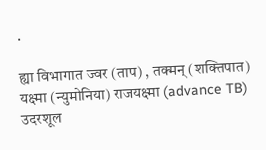.

ह्या विभागात ज्वर (ताप) , तक्मन् (शक्तिपात) यक्ष्मा (न्युमोनिया) राजयक्ष्मा (advance TB) उदरशूल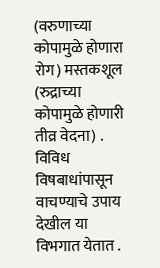(वरुणाच्या कोपामुळे होणारा रोग) मस्तकशूल (रुद्राच्या कोपामुळे होणारी तीव्र वेदना) . विविध विषबाधांपासून वाचण्याचे उपाय देखील या विभगात येतात .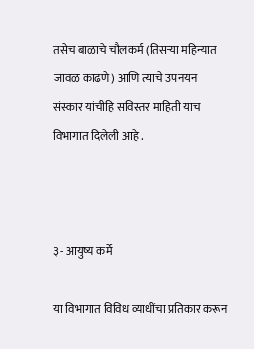तसेच बाळाचे चौलकर्म (तिसऱ्या महिन्यात जावळ काढणे) आणि त्याचे उपनयन संस्कार यांचीहि सविस्तर माहिती याच विभागात दिलेली आहे .



३- आयुष्य कर्मे

या विभागात विविध व्याधींचा प्रतिकार करून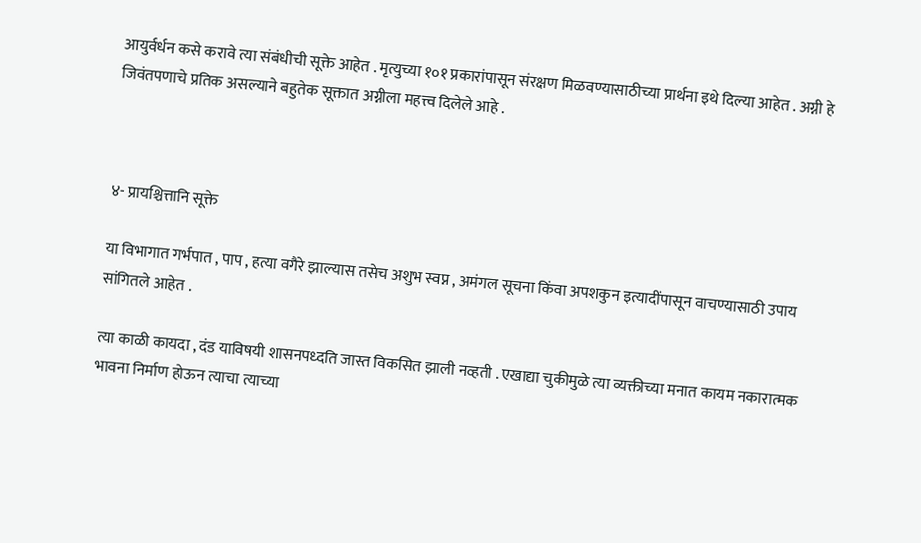आयुर्वर्धन कसे करावे त्या संबंधीची सूक्ते आहेत . मृत्युच्या १०१ प्रकारांपासून संरक्षण मिळवण्यासाठीच्या प्रार्थना इथे दिल्या आहेत . अग्नी हे जिवंतपणाचे प्रतिक असल्याने बहुतेक सूक्तात अग्नीला महत्त्व दिलेले आहे .



४- प्रायश्चित्तानि सूक्ते

या विभागात गर्भपात , पाप , हत्या वगैरे झाल्यास तसेच अशुभ स्वप्न , अमंगल सूचना किंवा अपशकुन इत्यादींपासून वाचण्यासाठी उपाय सांगितले आहेत .

त्या काळी कायदा , दंड याविषयी शासनपध्दति जास्त विकसित झाली नव्हती . एखाद्या चुकीमुळे त्या व्यक्तीच्या मनात कायम नकारात्मक भावना निर्माण होऊन त्याचा त्याच्या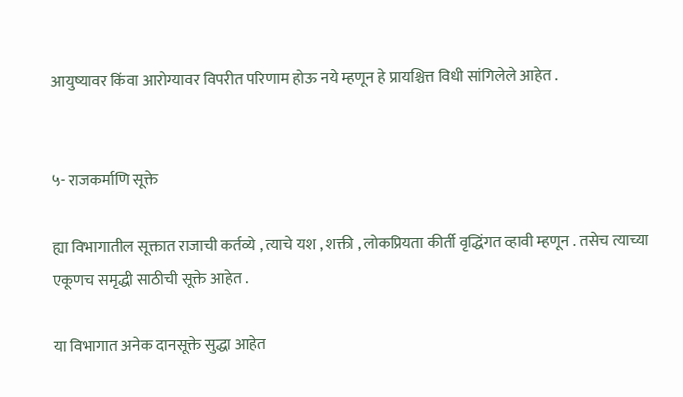आयुष्यावर किंवा आरोग्यावर विपरीत परिणाम होऊ नये म्हणून हे प्रायश्चित्त विधी सांगिलेले आहेत .


५- राजकर्माणि सूक्ते

ह्या विभागातील सूक्तात राजाची कर्तव्ये , त्याचे यश , शक्ती , लोकप्रियता कीर्ती वृद्धिंगत व्हावी म्हणून . तसेच त्याच्या एकूणच समृद्धी साठीची सूक्ते आहेत .

या विभागात अनेक दानसूक्ते सुद्धा आहेत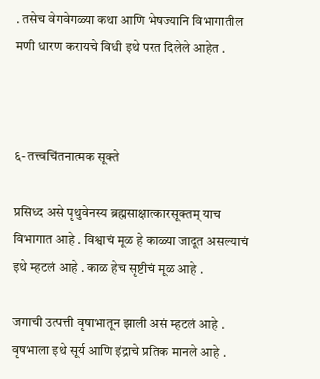. तसेच वेगवेगळ्या कथा आणि भेषज्यानि विभागातील मणी धारण करायचे विधी इथे परत दिलेले आहेत .



६- तत्त्वचिंतनात्मक सूक्ते

प्रसिध्द असे पृथुवेनस्य ब्रह्मसाक्षात्कारसूक्तम् याच विभागात आहे . विश्वाचं मूळ हे काळ्या जादूत असल्याचं इथे म्हटलं आहे . काळ हेच सृष्टीचं मूळ आहे .

जगाची उत्पत्ती वृषाभातून झाली असं म्हटलं आहे . वृषभाला इथे सूर्य आणि इंद्राचे प्रतिक मानले आहे .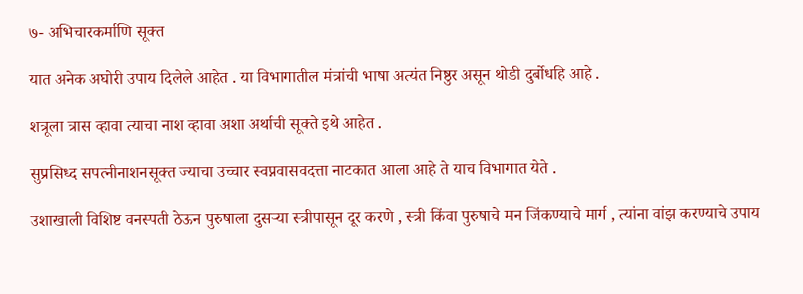७- अभिचारकर्माणि सूक्त

यात अनेक अघोरी उपाय दिलेले आहेत . या विभागातील मंत्रांची भाषा अत्यंत निष्ठुर असून थोडी दुर्बोधहि आहे .

शत्रूला त्रास व्हावा त्याचा नाश व्हावा अशा अर्थाची सूक्ते इथे आहेत .

सुप्रसिध्द सपत्नीनाशनसूक्त ज्याचा उच्चार स्वप्नवासवदत्ता नाटकात आला आहे ते याच विभागात येते .

उशाखाली विशिष्ट वनस्पती ठेऊन पुरुषाला दुसऱ्या स्त्रीपासून दूर करणे , स्त्री किंवा पुरुषाचे मन जिंकण्याचे मार्ग , त्यांना वांझ करण्याचे उपाय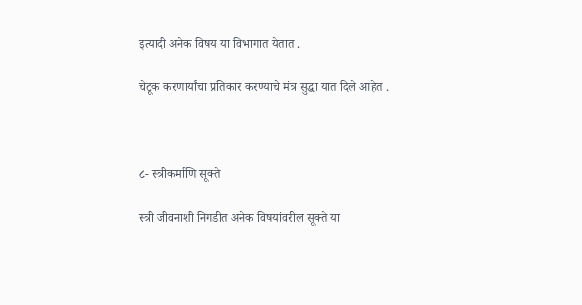इत्यादी अनेक विषय या विभागात येतात .

चेटूक करणार्यांचा प्रतिकार करण्याचे मंत्र सुद्धा यात दिले आहेत .



८- स्त्रीकर्माणि सूक्ते

स्त्री जीवनाशी निगडीत अनेक विषयांवरील सूक्ते या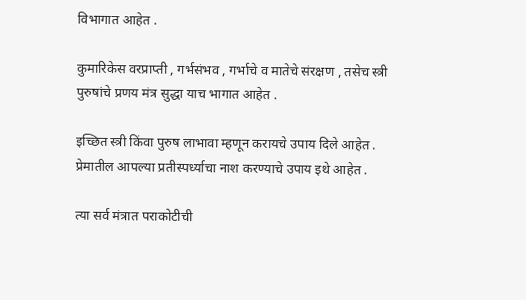विभागात आहेत .

कुमारिकेस वरप्राप्ती , गर्भसंभव , गर्भाचे व मातेचे संरक्षण , तसेच स्त्री पुरुषांचे प्रणय मंत्र सुद्धा याच भागात आहेत .

इच्छित स्त्री किंवा पुरुष लाभावा म्हणून करायचे उपाय दिले आहेत . प्रेमातील आपल्या प्रतीस्पर्ध्याचा नाश करण्याचे उपाय इथे आहेत .

त्या सर्व मंत्रात पराकोटीची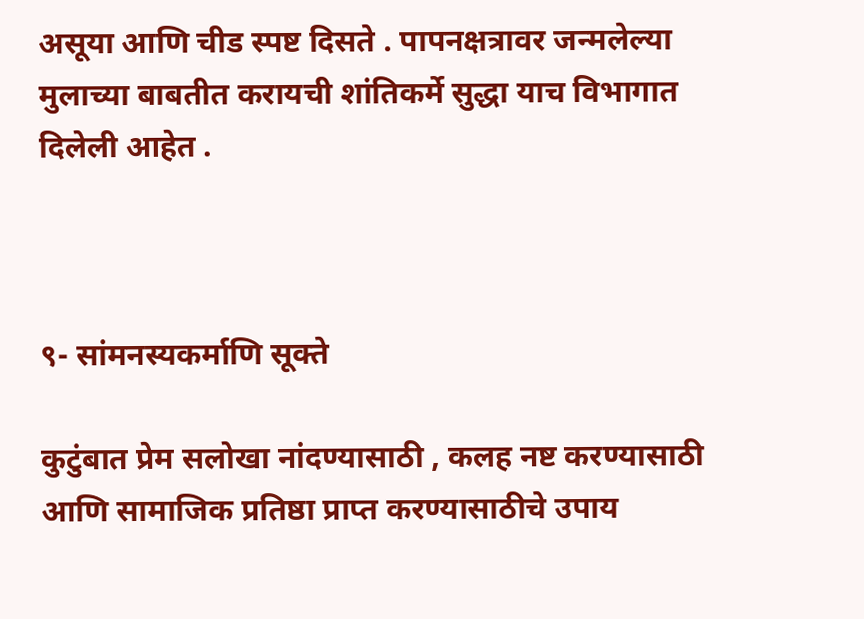असूया आणि चीड स्पष्ट दिसते . पापनक्षत्रावर जन्मलेल्या मुलाच्या बाबतीत करायची शांतिकर्मे सुद्धा याच विभागात दिलेली आहेत .



९- सांमनस्यकर्माणि सूक्ते

कुटुंबात प्रेम सलोखा नांदण्यासाठी , कलह नष्ट करण्यासाठी आणि सामाजिक प्रतिष्ठा प्राप्त करण्यासाठीचे उपाय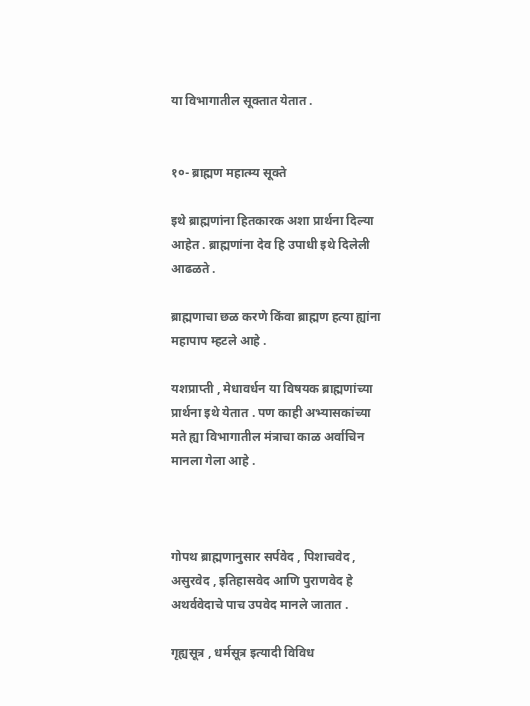या विभागातील सूक्तात येतात .


१०- ब्राह्मण महात्म्य सूक्ते

इथे ब्राह्मणांना हितकारक अशा प्रार्थना दिल्या आहेत . ब्राह्मणांना देव हि उपाधी इथे दिलेली आढळते .

ब्राह्मणाचा छळ करणे किंवा ब्राह्मण हत्या ह्यांना महापाप म्हटले आहे .

यशप्राप्ती , मेधावर्धन या विषयक ब्राह्मणांच्या प्रार्थना इथे येतात . पण काही अभ्यासकांच्या मते ह्या विभागातील मंत्राचा काळ अर्वाचिन मानला गेला आहे .



गोपथ ब्राह्मणानुसार सर्पवेद , पिशाचवेद , असुरवेद , इतिहासवेद आणि पुराणवेद हे अथर्ववेदाचे पाच उपवेद मानले जातात .

गृह्यसूत्र , धर्मसूत्र इत्यादी विविध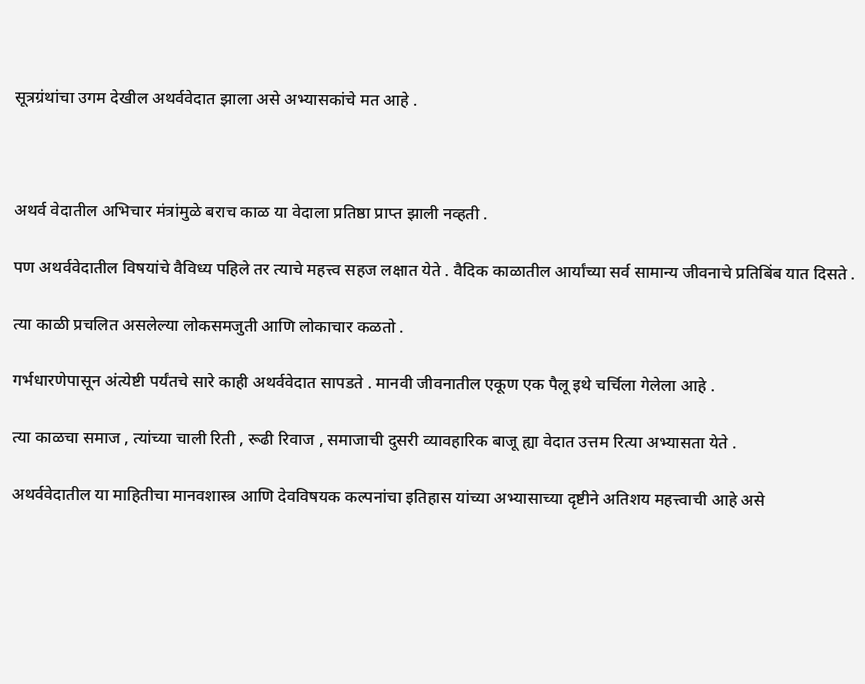सूत्रग्रंथांचा उगम देखील अथर्ववेदात झाला असे अभ्यासकांचे मत आहे .



अथर्व वेदातील अभिचार मंत्रांमुळे बराच काळ या वेदाला प्रतिष्ठा प्राप्त झाली नव्हती .

पण अथर्ववेदातील विषयांचे वैविध्य पहिले तर त्याचे महत्त्व सहज लक्षात येते . वैदिक काळातील आर्यांच्या सर्व सामान्य जीवनाचे प्रतिबिंब यात दिसते .

त्या काळी प्रचलित असलेल्या लोकसमजुती आणि लोकाचार कळतो .

गर्भधारणेपासून अंत्येष्टी पर्यंतचे सारे काही अथर्ववेदात सापडते . मानवी जीवनातील एकूण एक पैलू इथे चर्चिला गेलेला आहे .

त्या काळचा समाज , त्यांच्या चाली रिती , रूढी रिवाज , समाजाची दुसरी व्यावहारिक बाजू ह्या वेदात उत्तम रित्या अभ्यासता येते .

अथर्ववेदातील या माहितीचा मानवशास्त्र आणि देवविषयक कल्पनांचा इतिहास यांच्या अभ्यासाच्या दृष्टीने अतिशय महत्त्वाची आहे असे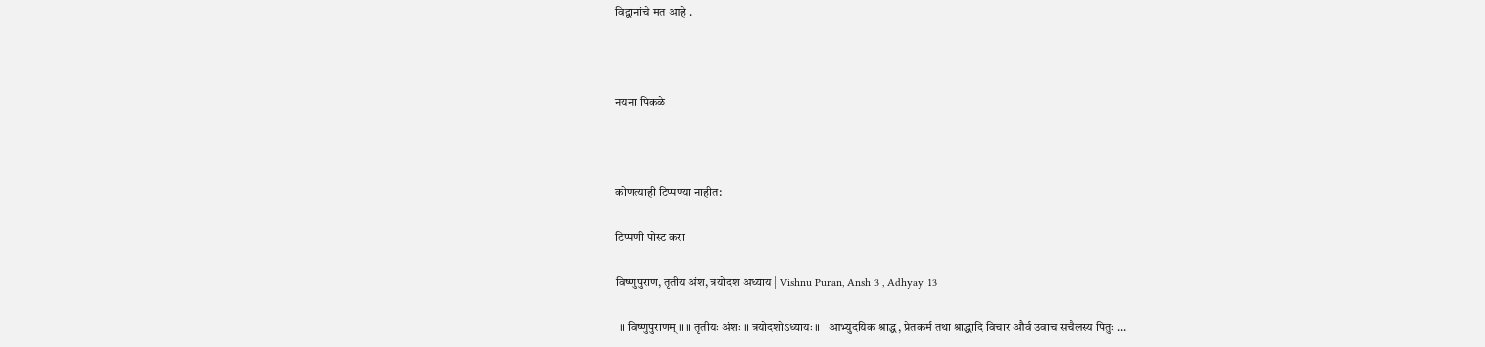विद्वानांचे मत आहे .



नयना पिकळे



कोणत्याही टिप्पण्‍या नाहीत:

टिप्पणी पोस्ट करा

विष्णुपुराण, तृतीय अंश, त्रयोदश अध्याय | Vishnu Puran, Ansh 3 , Adhyay 13

  ॥ विष्णुपुराणम् ॥ ॥ तृतीयः अंशः ॥ त्रयोदशोऽध्यायः ॥   आभ्युदयिक श्राद्ध , प्रेतकर्म तथा श्राद्धादि विचार और्व उवाच सचैलस्य पितुः ...